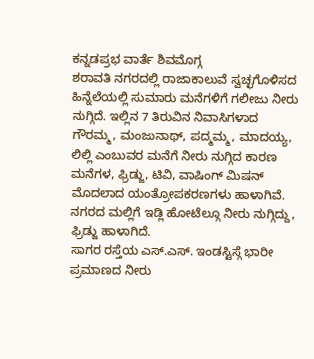ಕನ್ನಡಪ್ರಭ ವಾರ್ತೆ ಶಿವಮೊಗ್ಗ
ಶರಾವತಿ ನಗರದಲ್ಲಿ ರಾಜಾಕಾಲುವೆ ಸ್ವಚ್ಛಗೊಳಿಸದ ಹಿನ್ನೆಲೆಯಲ್ಲಿ ಸುಮಾರು ಮನೆಗಳಿಗೆ ಗಲೀಜು ನೀರು ನುಗ್ಗಿದೆ. ಇಲ್ಲಿನ 7 ತಿರುವಿನ ನಿವಾಸಿಗಳಾದ ಗೌರಮ್ಮ, ಮಂಜುನಾಥ್, ಪದ್ಮಮ್ಮ, ಮಾದಯ್ಯ, ಲಿಲ್ಲಿ ಎಂಬುವರ ಮನೆಗೆ ನೀರು ನುಗ್ಗಿದ ಕಾರಣ ಮನೆಗಳ, ಫ್ರಿಡ್ಜು, ಟಿವಿ, ವಾಷಿಂಗ್ ಮಿಷನ್ ಮೊದಲಾದ ಯಂತ್ರೋಪಕರಣಗಳು ಹಾಳಾಗಿವೆ. ನಗರದ ಮಲ್ಲಿಗೆ ಇಡ್ಲಿ ಹೋಟೆಲ್ಗೂ ನೀರು ನುಗ್ಗಿದ್ದು, ಫ್ರಿಡ್ಜು ಹಾಳಾಗಿದೆ.
ಸಾಗರ ರಸ್ತೆಯ ಎಸ್.ಎಸ್. ಇಂಡಸ್ಟಿಸ್ಗೆ ಭಾರೀ ಪ್ರಮಾಣದ ನೀರು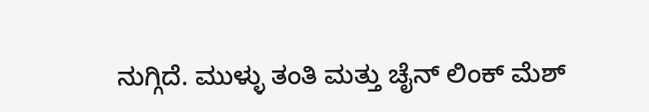ನುಗ್ಗಿದೆ. ಮುಳ್ಳು ತಂತಿ ಮತ್ತು ಚೈನ್ ಲಿಂಕ್ ಮೆಶ್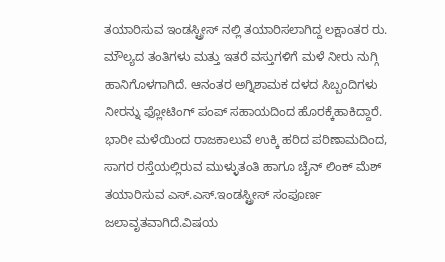ತಯಾರಿಸುವ ಇಂಡಸ್ಟ್ರೀಸ್ ನಲ್ಲಿ ತಯಾರಿಸಲಾಗಿದ್ದ ಲಕ್ಷಾಂತರ ರು. ಮೌಲ್ಯದ ತಂತಿಗಳು ಮತ್ತು ಇತರೆ ವಸ್ತುಗಳಿಗೆ ಮಳೆ ನೀರು ನುಗ್ಗಿ ಹಾನಿಗೊಳಗಾಗಿದೆ. ಆನಂತರ ಅಗ್ನಿಶಾಮಕ ದಳದ ಸಿಬ್ಬಂದಿಗಳು ನೀರನ್ನು ಫ್ಲೋಟಿಂಗ್ ಪಂಪ್ ಸಹಾಯದಿಂದ ಹೊರಕ್ಕೆಹಾಕಿದ್ದಾರೆ. ಭಾರೀ ಮಳೆಯಿಂದ ರಾಜಕಾಲುವೆ ಉಕ್ಕಿ ಹರಿದ ಪರಿಣಾಮದಿಂದ, ಸಾಗರ ರಸ್ತೆಯಲ್ಲಿರುವ ಮುಳ್ಳುತಂತಿ ಹಾಗೂ ಚೈನ್ ಲಿಂಕ್ ಮೆಶ್ ತಯಾರಿಸುವ ಎಸ್.ಎಸ್.ಇಂಡಸ್ಟ್ರೀಸ್ ಸಂಪೂರ್ಣ ಜಲಾವೃತವಾಗಿದೆ.ವಿಷಯ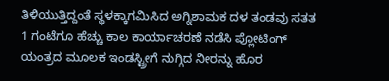ತಿಳಿಯುತ್ತಿದ್ದಂತೆ ಸ್ಥಳಕ್ಕಾಗಮಿಸಿದ ಅಗ್ನಿಶಾಮಕ ದಳ ತಂಡವು ಸತತ 1 ಗಂಟೆಗೂ ಹೆಚ್ಚು ಕಾಲ ಕಾರ್ಯಾಚರಣೆ ನಡೆಸಿ ಪ್ಲೋಟಿಂಗ್ ಯಂತ್ರದ ಮೂಲಕ ಇಂಡಸ್ಟ್ರೀಗೆ ನುಗ್ಗಿದ ನೀರನ್ನು ಹೊರ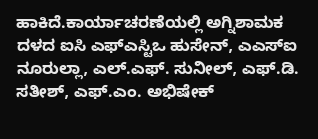ಹಾಕಿದೆ.ಕಾರ್ಯಾಚರಣೆಯಲ್ಲಿ ಅಗ್ನಿಶಾಮಕ ದಳದ ಐಸಿ ಎಫ್ಎಸ್ಟಿಒ ಹುಸೇನ್, ಎಎಸ್ಐ ನೂರುಲ್ಲಾ, ಎಲ್.ಎಫ್. ಸುನೀಲ್, ಎಫ್.ಡಿ. ಸತೀಶ್, ಎಫ್.ಎಂ. ಅಭಿಷೇಕ್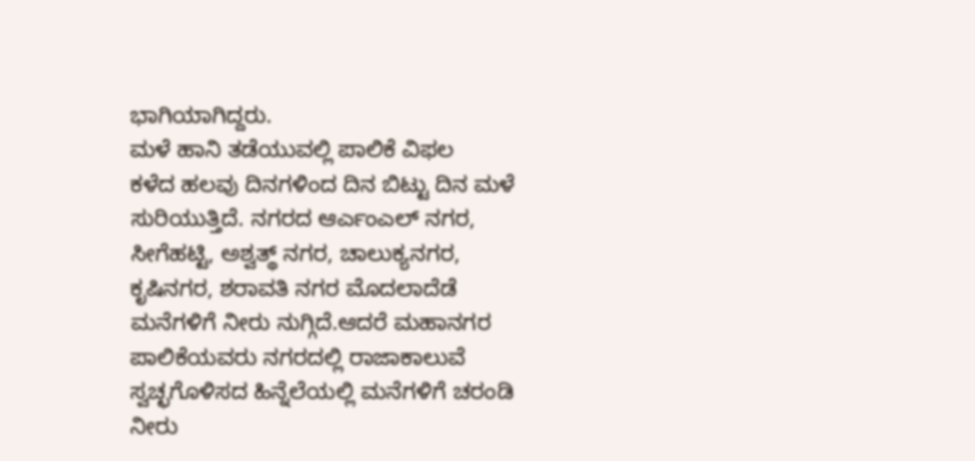ಭಾಗಿಯಾಗಿದ್ದರು.
ಮಳೆ ಹಾನಿ ತಡೆಯುವಲ್ಲಿ ಪಾಲಿಕೆ ವಿಫಲ
ಕಳೆದ ಹಲವು ದಿನಗಳಿಂದ ದಿನ ಬಿಟ್ಟು ದಿನ ಮಳೆ ಸುರಿಯುತ್ತಿದೆ. ನಗರದ ಆರ್ಎಂಎಲ್ ನಗರ, ಸೀಗೆಹಟ್ಟಿ, ಅಶ್ವತ್ಥ್ ನಗರ, ಚಾಲುಕ್ಯನಗರ, ಕೃಷಿನಗರ, ಶರಾವತಿ ನಗರ ಮೊದಲಾದೆಡೆ ಮನೆಗಳಿಗೆ ನೀರು ನುಗ್ಗಿದೆ.ಆದರೆ ಮಹಾನಗರ ಪಾಲಿಕೆಯವರು ನಗರದಲ್ಲಿ ರಾಜಾಕಾಲುವೆ ಸ್ವಚ್ಛಗೊಳಿಸದ ಹಿನ್ನೆಲೆಯಲ್ಲಿ ಮನೆಗಳಿಗೆ ಚರಂಡಿ ನೀರು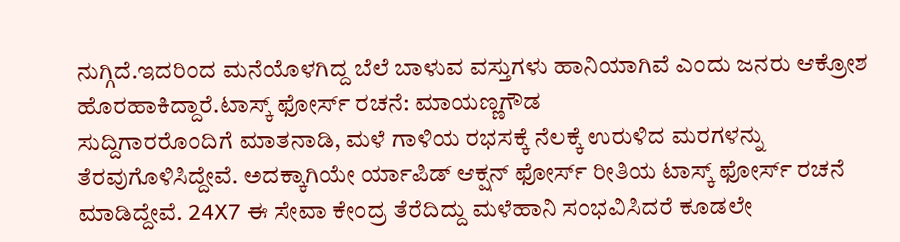ನುಗ್ಗಿದೆ.ಇದರಿಂದ ಮನೆಯೊಳಗಿದ್ದ ಬೆಲೆ ಬಾಳುವ ವಸ್ತುಗಳು ಹಾನಿಯಾಗಿವೆ ಎಂದು ಜನರು ಆಕ್ರೋಶ ಹೊರಹಾಕಿದ್ದಾರೆ.ಟಾಸ್ಕ್ ಫೋರ್ಸ್ ರಚನೆ: ಮಾಯಣ್ಣಗೌಡ
ಸುದ್ದಿಗಾರರೊಂದಿಗೆ ಮಾತನಾಡಿ, ಮಳೆ ಗಾಳಿಯ ರಭಸಕ್ಕೆ ನೆಲಕ್ಕೆ ಉರುಳಿದ ಮರಗಳನ್ನು ತೆರವುಗೊಳಿಸಿದ್ದೇವೆ. ಅದಕ್ಕಾಗಿಯೇ ರ್ಯಾಪಿಡ್ ಆಕ್ಷನ್ ಫೋರ್ಸ್ ರೀತಿಯ ಟಾಸ್ಕ್ ಫೋರ್ಸ್ ರಚನೆ ಮಾಡಿದ್ದೇವೆ. 24X7 ಈ ಸೇವಾ ಕೇಂದ್ರ ತೆರೆದಿದ್ದು ಮಳೆಹಾನಿ ಸಂಭವಿಸಿದರೆ ಕೂಡಲೇ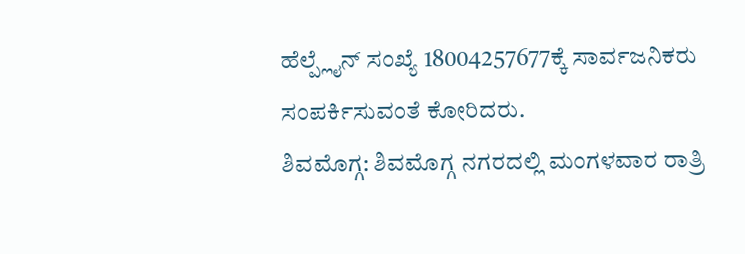ಹೆಲ್ಪ್ಲೈನ್ ಸಂಖ್ಯೆ 18004257677ಕ್ಕೆ ಸಾರ್ವಜನಿಕರು ಸಂಪರ್ಕಿಸುವಂತೆ ಕೋರಿದರು.
ಶಿವಮೊಗ್ಗ: ಶಿವಮೊಗ್ಗ ನಗರದಲ್ಲಿ ಮಂಗಳವಾರ ರಾತ್ರಿ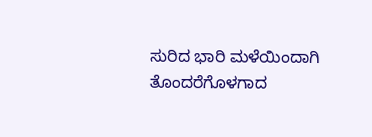ಸುರಿದ ಭಾರಿ ಮಳೆಯಿಂದಾಗಿ ತೊಂದರೆಗೊಳಗಾದ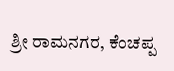ಶ್ರೀ ರಾಮನಗರ, ಕೆಂಚಪ್ಪ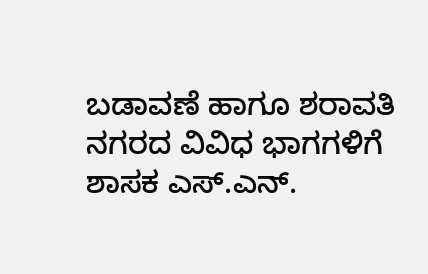ಬಡಾವಣೆ ಹಾಗೂ ಶರಾವತಿ ನಗರದ ವಿವಿಧ ಭಾಗಗಳಿಗೆ ಶಾಸಕ ಎಸ್.ಎನ್.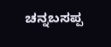ಚನ್ನಬಸಪ್ಪ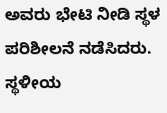ಅವರು ಭೇಟಿ ನೀಡಿ ಸ್ಥಳ ಪರಿಶೀಲನೆ ನಡೆಸಿದರು.
ಸ್ಥಳೀಯ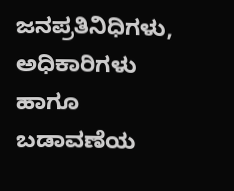ಜನಪ್ರತಿನಿಧಿಗಳು, ಅಧಿಕಾರಿಗಳು ಹಾಗೂ ಬಡಾವಣೆಯ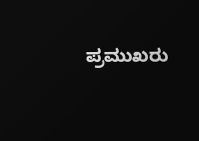ಪ್ರಮುಖರು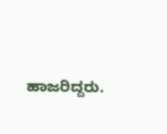ಹಾಜರಿದ್ದರು.